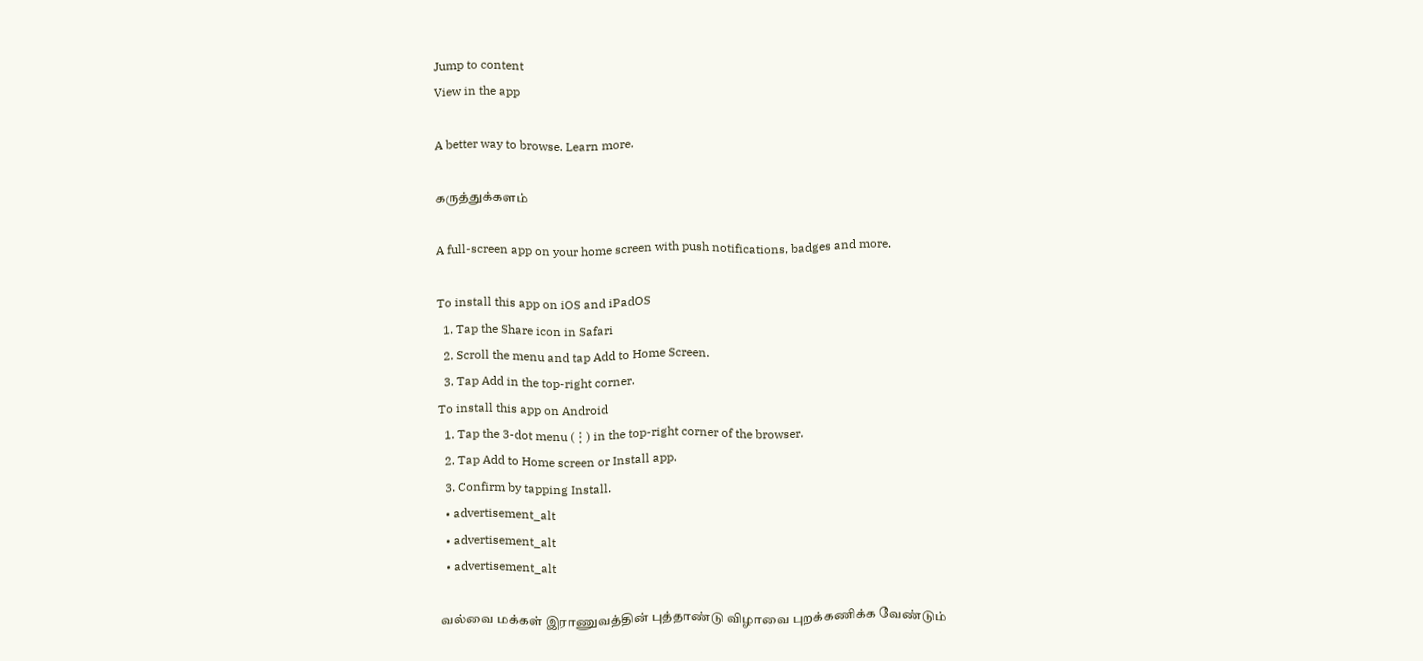Jump to content
View in the app

A better way to browse. Learn more.

கருத்துக்களம்

A full-screen app on your home screen with push notifications, badges and more.

To install this app on iOS and iPadOS
  1. Tap the Share icon in Safari
  2. Scroll the menu and tap Add to Home Screen.
  3. Tap Add in the top-right corner.
To install this app on Android
  1. Tap the 3-dot menu (⋮) in the top-right corner of the browser.
  2. Tap Add to Home screen or Install app.
  3. Confirm by tapping Install.
  • advertisement_alt
  • advertisement_alt
  • advertisement_alt

வல்வை மக்கள் இராணுவத்தின் புத்தாண்டு விழாவை புறக்கணிக்க வேண்டும்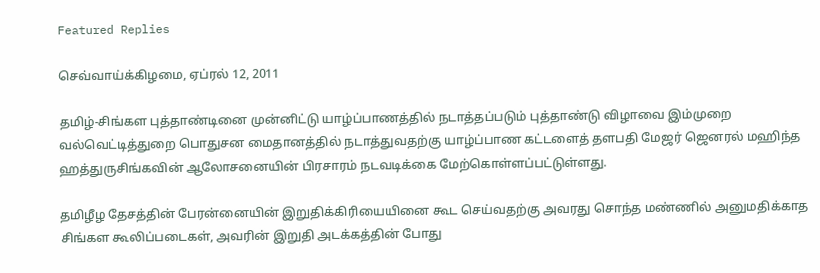Featured Replies

செவ்வாய்க்கிழமை, ஏப்ரல் 12, 2011

தமிழ்-சிங்கள புத்தாண்டினை முன்னிட்டு யாழ்ப்பாணத்தில் நடாத்தப்படும் புத்தாண்டு விழாவை இம்முறை வல்வெட்டித்துறை பொதுசன மைதானத்தில் நடாத்துவதற்கு யாழ்ப்பாண கட்டளைத் தளபதி மேஜர் ஜெனரல் மஹிந்த ஹத்துருசிங்கவின் ஆலோசனையின் பிரசாரம் நடவடிக்கை மேற்கொள்ளப்பட்டுள்ளது.

தமிழீழ தேசத்தின் பேரன்னையின் இறுதிக்கிரியையினை கூட செய்வதற்கு அவரது சொந்த மண்ணில் அனுமதிக்காத சிங்கள கூலிப்படைகள், அவரின் இறுதி அடக்கத்தின் போது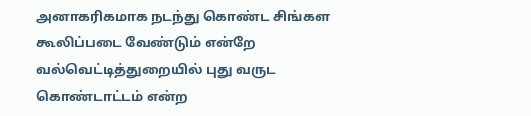அனாகரிகமாக நடந்து கொண்ட சிங்கள கூலிப்படை வேண்டும் என்றே வல்வெட்டித்துறையில் புது வருட கொண்டாட்டம் என்ற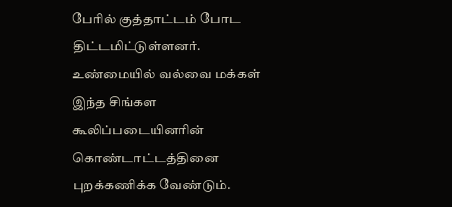பேரில் குத்தாட்டம் போட திட்டமிட்டுள்ளனர். உண்மையில் வல்வை மக்கள் இந்த சிங்கள கூலிப்படையினரின் கொண்டாட்டத்தினை புறக்கணிக்க வேண்டும்.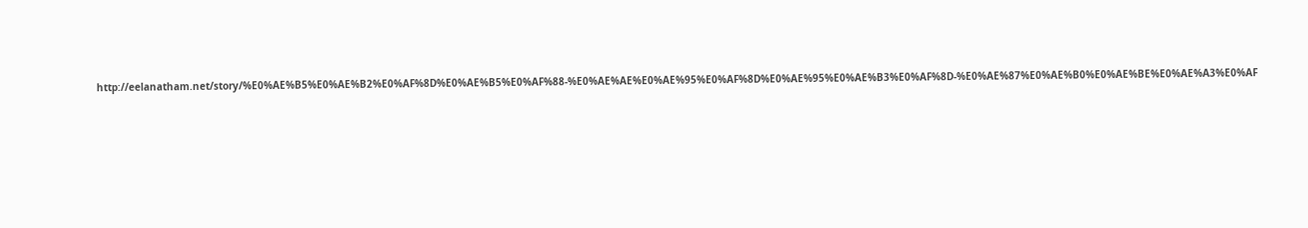http://eelanatham.net/story/%E0%AE%B5%E0%AE%B2%E0%AF%8D%E0%AE%B5%E0%AF%88-%E0%AE%AE%E0%AE%95%E0%AF%8D%E0%AE%95%E0%AE%B3%E0%AF%8D-%E0%AE%87%E0%AE%B0%E0%AE%BE%E0%AE%A3%E0%AF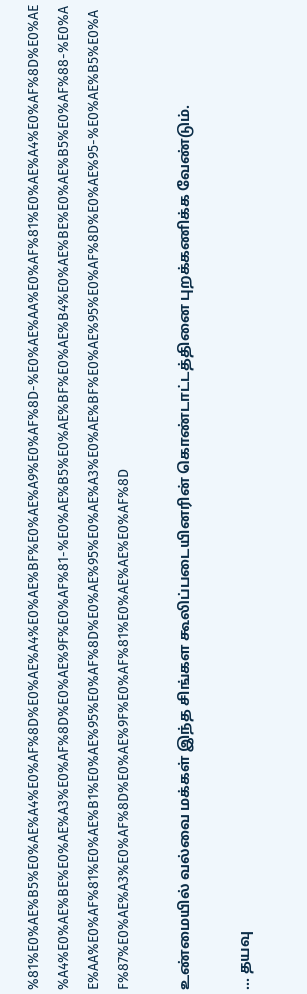%81%E0%AE%B5%E0%AE%A4%E0%AF%8D%E0%AE%A4%E0%AE%BF%E0%AE%A9%E0%AF%8D-%E0%AE%AA%E0%AF%81%E0%AE%A4%E0%AF%8D%E0%AE%A4%E0%AE%BE%E0%AE%A3%E0%AF%8D%E0%AE%9F%E0%AF%81-%E0%AE%B5%E0%AE%BF%E0%AE%B4%E0%AE%BE%E0%AE%B5%E0%AF%88-%E0%AE%AA%E0%AF%81%E0%AE%B1%E0%AE%95%E0%AF%8D%E0%AE%95%E0%AE%A3%E0%AE%BF%E0%AE%95%E0%AF%8D%E0%AE%95-%E0%AE%B5%E0%AF%87%E0%AE%A3%E0%AF%8D%E0%AE%9F%E0%AF%81%E0%AE%AE%E0%AF%8D

உண்மையில் வல்வை மக்கள் இந்த சிங்கள கூலிப்படையினரின் கொண்டாட்டத்தினை புறக்கணிக்க வேண்டும்.

... தயவு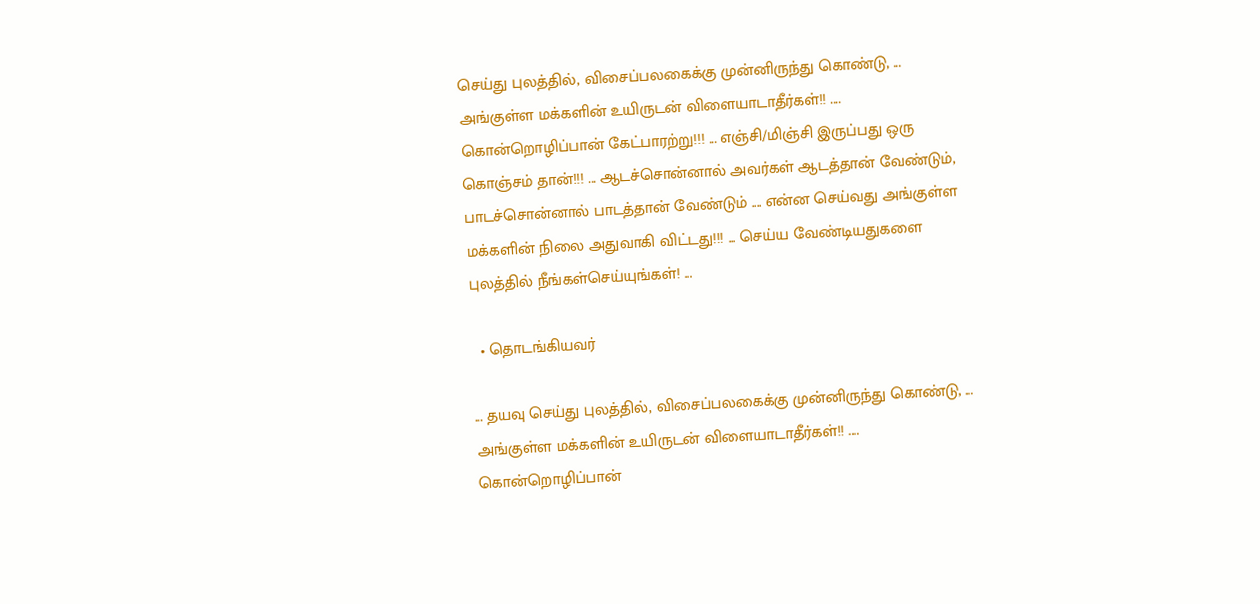செய்து புலத்தில், விசைப்பலகைக்கு முன்னிருந்து கொண்டு, ... அங்குள்ள மக்களின் உயிருடன் விளையாடாதீர்கள்!! .... கொன்றொழிப்பான் கேட்பாரற்று!!! ... எஞ்சி/மிஞ்சி இருப்பது ஒரு கொஞ்சம் தான்!!! ... ஆடச்சொன்னால் அவர்கள் ஆடத்தான் வேண்டும், பாடச்சொன்னால் பாடத்தான் வேண்டும் .... என்ன செய்வது அங்குள்ள மக்களின் நிலை அதுவாகி விட்டது!!! ... செய்ய வேண்டியதுகளை புலத்தில் நீங்கள்செய்யுங்கள்! ...

  • தொடங்கியவர்

... தயவு செய்து புலத்தில், விசைப்பலகைக்கு முன்னிருந்து கொண்டு, ... அங்குள்ள மக்களின் உயிருடன் விளையாடாதீர்கள்!! .... கொன்றொழிப்பான்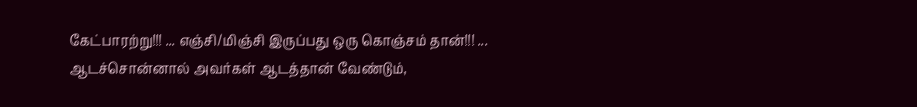கேட்பாரற்று!!! ... எஞ்சி/மிஞ்சி இருப்பது ஒரு கொஞ்சம் தான்!!! ... ஆடச்சொன்னால் அவர்கள் ஆடத்தான் வேண்டும்,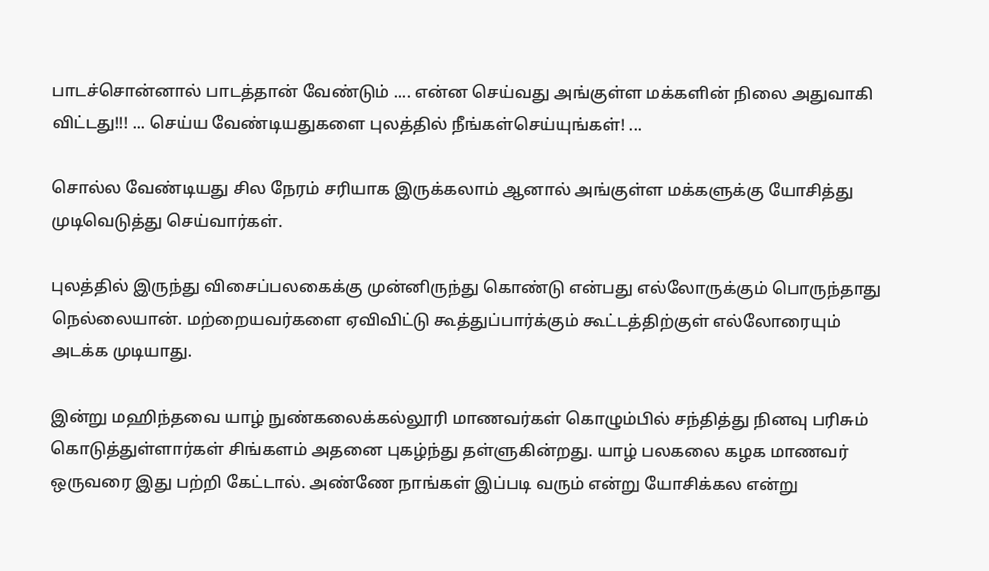பாடச்சொன்னால் பாடத்தான் வேண்டும் .... என்ன செய்வது அங்குள்ள மக்களின் நிலை அதுவாகி விட்டது!!! ... செய்ய வேண்டியதுகளை புலத்தில் நீங்கள்செய்யுங்கள்! ...

சொல்ல வேண்டியது சில நேரம் சரியாக இருக்கலாம் ஆனால் அங்குள்ள மக்களுக்கு யோசித்து முடிவெடுத்து செய்வார்கள்.

புலத்தில் இருந்து விசைப்பலகைக்கு முன்னிருந்து கொண்டு என்பது எல்லோருக்கும் பொருந்தாது நெல்லையான். மற்றையவர்களை ஏவிவிட்டு கூத்துப்பார்க்கும் கூட்டத்திற்குள் எல்லோரையும் அடக்க முடியாது.

இன்று மஹிந்தவை யாழ் நுண்கலைக்கல்லூரி மாணவர்கள் கொழும்பில் சந்தித்து நினவு பரிசும் கொடுத்துள்ளார்கள் சிங்களம் அதனை புகழ்ந்து தள்ளுகின்றது. யாழ் பலகலை கழக மாணவர் ஒருவரை இது பற்றி கேட்டால். அண்ணே நாங்கள் இப்படி வரும் என்று யோசிக்கல என்று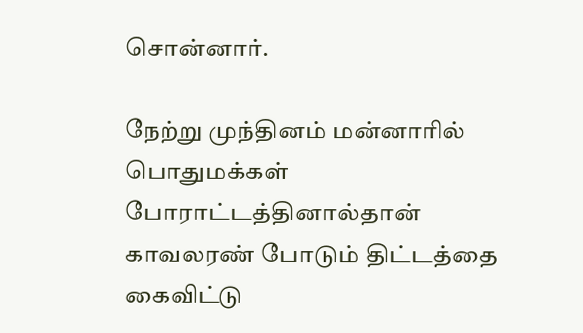சொன்னார்.

நேற்று முந்தினம் மன்னாரில் பொதுமக்கள் போராட்டத்தினால்தான் காவலரண் போடும் திட்டத்தை கைவிட்டு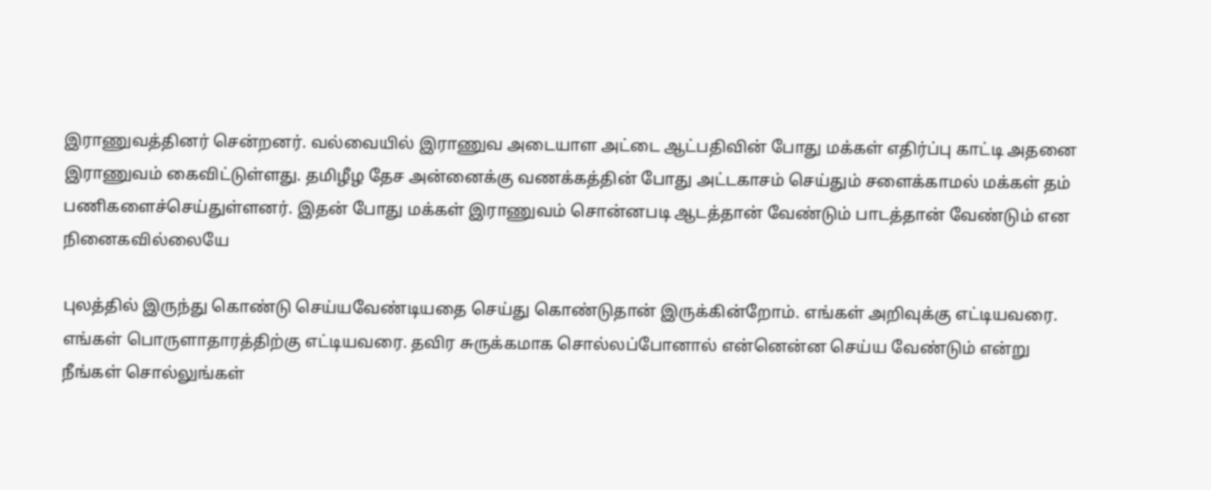இராணுவத்தினர் சென்றனர். வல்வையில் இராணுவ அடையாள அட்டை ஆட்பதிவின் போது மக்கள் எதிர்ப்பு காட்டி அதனை இராணுவம் கைவிட்டுள்ளது. தமிழீழ தேச அன்னைக்கு வணக்கத்தின் போது அட்டகாசம் செய்தும் சளைக்காமல் மக்கள் தம் பணிகளைச்செய்துள்ளனர். இதன் போது மக்கள் இராணுவம் சொன்னபடி ஆடத்தான் வேண்டும் பாடத்தான் வேண்டும் என நினைகவில்லையே

புலத்தில் இருந்து கொண்டு செய்யவேண்டியதை செய்து கொண்டுதான் இருக்கின்றோம். எங்கள் அறிவுக்கு எட்டியவரை. எங்கள் பொருளாதாரத்திற்கு எட்டியவரை. தவிர சுருக்கமாக சொல்லப்போனால் என்னென்ன செய்ய வேண்டும் என்று நீங்கள் சொல்லுங்கள்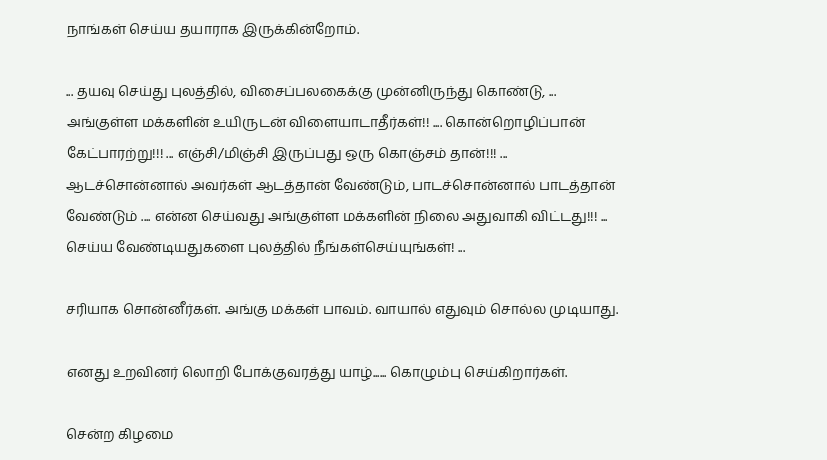நாங்கள் செய்ய தயாராக இருக்கின்றோம்.

... தயவு செய்து புலத்தில், விசைப்பலகைக்கு முன்னிருந்து கொண்டு, ... அங்குள்ள மக்களின் உயிருடன் விளையாடாதீர்கள்!! .... கொன்றொழிப்பான் கேட்பாரற்று!!! ... எஞ்சி/மிஞ்சி இருப்பது ஒரு கொஞ்சம் தான்!!! ... ஆடச்சொன்னால் அவர்கள் ஆடத்தான் வேண்டும், பாடச்சொன்னால் பாடத்தான் வேண்டும் .... என்ன செய்வது அங்குள்ள மக்களின் நிலை அதுவாகி விட்டது!!! ... செய்ய வேண்டியதுகளை புலத்தில் நீங்கள்செய்யுங்கள்! ...

சரியாக சொன்னீர்கள். அங்கு மக்கள் பாவம். வாயால் எதுவும் சொல்ல முடியாது.

எனது உறவினர் லொறி போக்குவரத்து யாழ்...... கொழும்பு செய்கிறார்கள்.

சென்ற கிழமை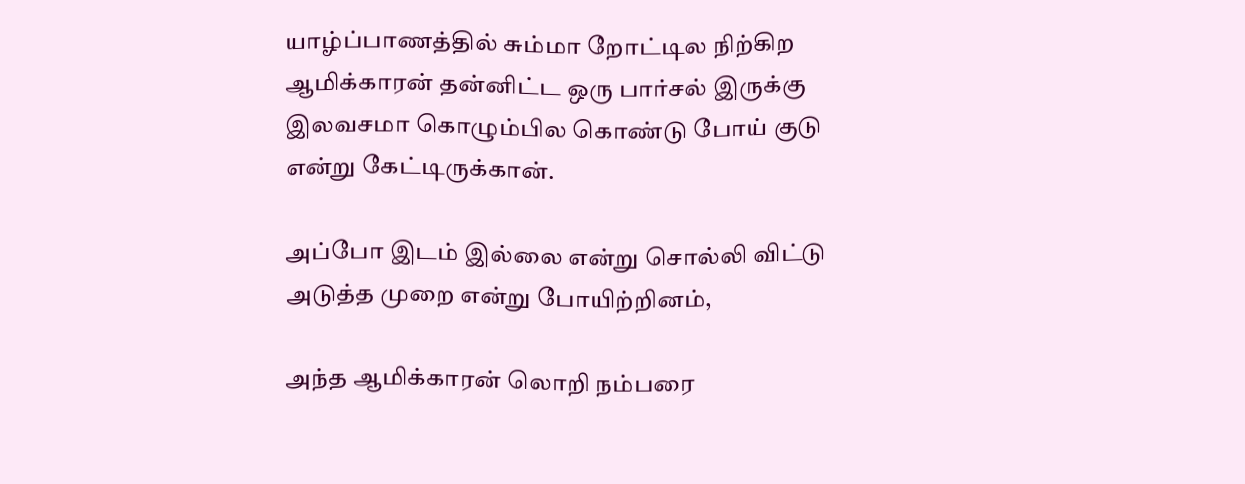யாழ்ப்பாணத்தில் சும்மா றோட்டில நிற்கிற ஆமிக்காரன் தன்னிட்ட ஒரு பார்சல் இருக்கு இலவசமா கொழும்பில கொண்டு போய் குடு என்று கேட்டிருக்கான்.

அப்போ இடம் இல்லை என்று சொல்லி விட்டு அடுத்த முறை என்று போயிற்றினம்,

அந்த ஆமிக்காரன் லொறி நம்பரை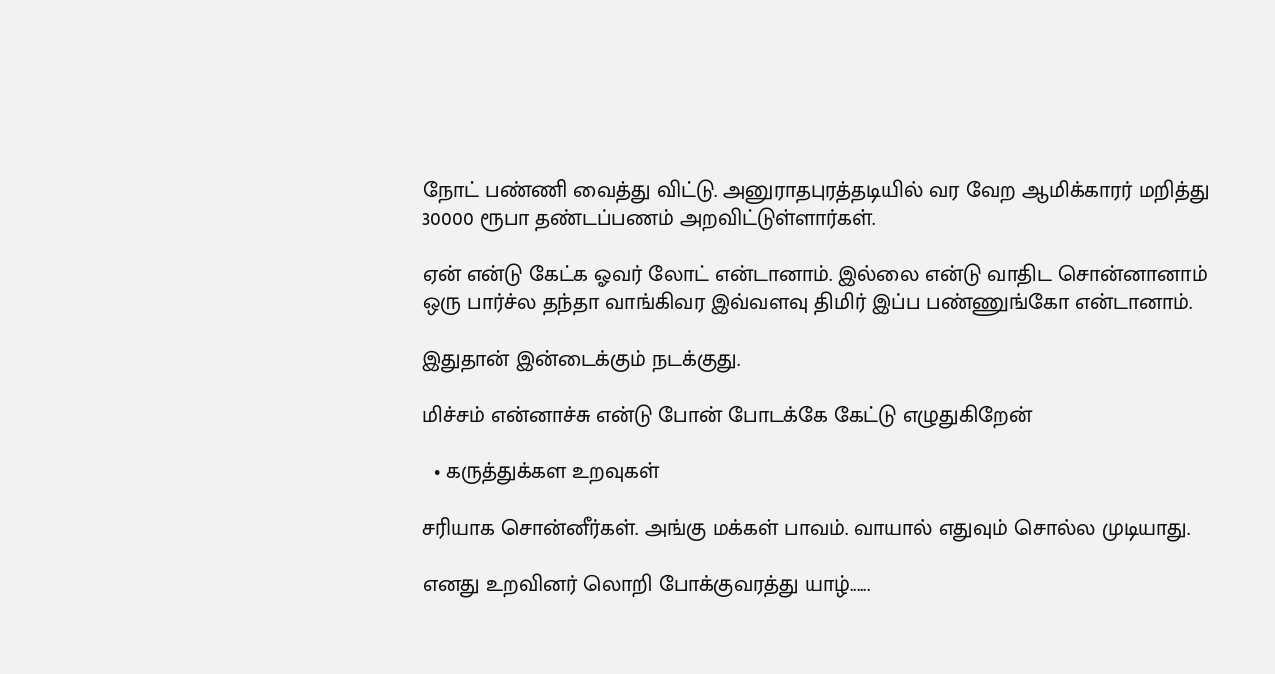நோட் பண்ணி வைத்து விட்டு. அனுராதபுரத்தடியில் வர வேற ஆமிக்காரர் மறித்து 30000 ரூபா தண்டப்பணம் அறவிட்டுள்ளார்கள்.

ஏன் என்டு கேட்க ஓவர் லோட் என்டானாம். இல்லை என்டு வாதிட சொன்னானாம் ஒரு பார்ச்ல தந்தா வாங்கிவர இவ்வளவு திமிர் இப்ப பண்ணுங்கோ என்டானாம்.

இதுதான் இன்டைக்கும் நடக்குது.

மிச்சம் என்னாச்சு என்டு போன் போடக்கே கேட்டு எழுதுகிறேன்

  • கருத்துக்கள உறவுகள்

சரியாக சொன்னீர்கள். அங்கு மக்கள் பாவம். வாயால் எதுவும் சொல்ல முடியாது.

எனது உறவினர் லொறி போக்குவரத்து யாழ்......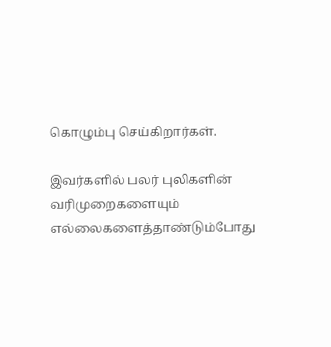கொழும்பு செய்கிறார்கள்.

இவர்களில் பலர் புலிகளின் வரிமுறைகளையும் எல்லைகளைத்தாண்டும்போது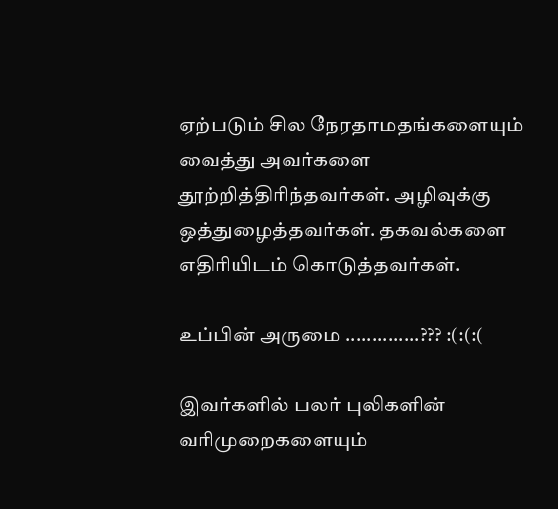ஏற்படும் சில நேரதாமதங்களையும் வைத்து அவர்களை தூற்றித்திரிந்தவர்கள். அழிவுக்கு ஒத்துழைத்தவர்கள். தகவல்களை எதிரியிடம் கொடுத்தவர்கள்.

உப்பின் அருமை ..............??? :(:(:(

இவர்களில் பலர் புலிகளின் வரிமுறைகளையும்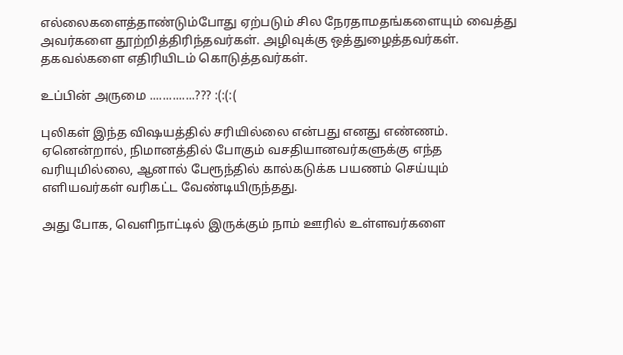எல்லைகளைத்தாண்டும்போது ஏற்படும் சில நேரதாமதங்களையும் வைத்து அவர்களை தூற்றித்திரிந்தவர்கள். அழிவுக்கு ஒத்துழைத்தவர்கள். தகவல்களை எதிரியிடம் கொடுத்தவர்கள்.

உப்பின் அருமை ..............??? :(:(:(

புலிகள் இந்த விஷயத்தில் சரியில்லை என்பது எனது எண்ணம். ஏனென்றால், நிமானத்தில் போகும் வசதியானவர்களுக்கு எந்த வரியுமில்லை, ஆனால் பேரூந்தில் கால்கடுக்க பயணம் செய்யும் எளியவர்கள் வரிகட்ட வேண்டியிருந்தது.

அது போக, வெளிநாட்டில் இருக்கும் நாம் ஊரில் உள்ளவர்களை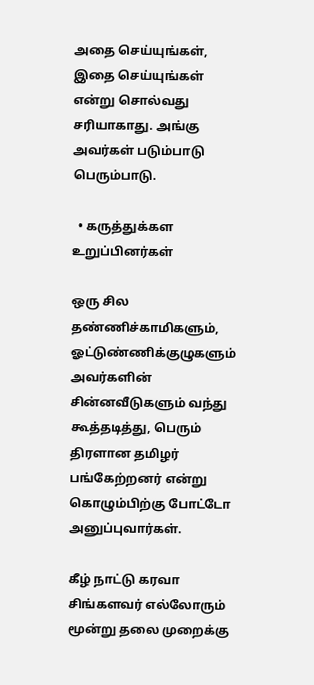அதை செய்யுங்கள், இதை செய்யுங்கள் என்று சொல்வது சரியாகாது. அங்கு அவர்கள் படும்பாடு பெரும்பாடு.

  • கருத்துக்கள உறுப்பினர்கள்

ஒரு சில தண்ணிச்காமிகளும், ஓட்டுண்ணிக்குழுகளும் அவர்களின் சின்னவீடுகளும் வந்து கூத்தடித்து, பெரும் திரளான தமிழர் பங்கேற்றனர் என்று கொழும்பிற்கு போட்டோ அனுப்புவார்கள்.

கீழ் நாட்டு கரவா சிங்களவர் எல்லோரும் மூன்று தலை முறைக்கு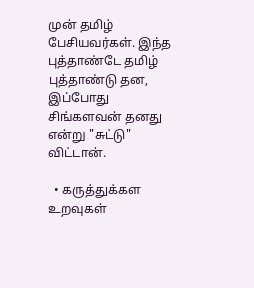முன் தமிழ் பேசியவர்கள். இந்த புத்தாண்டே தமிழ் புத்தாண்டு தன, இப்போது சிங்களவன் தனது என்று "சுட்டு" விட்டான்.

  • கருத்துக்கள உறவுகள்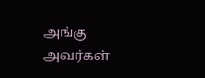அங்கு அவர்கள்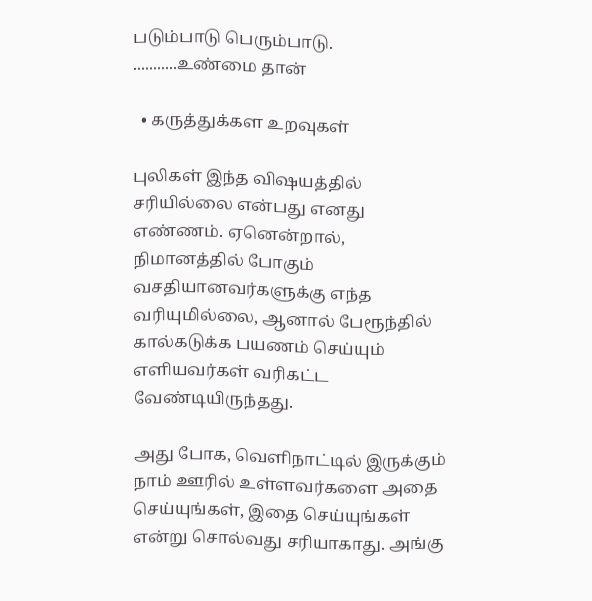படும்பாடு பெரும்பாடு. ...........உண்மை தான்

  • கருத்துக்கள உறவுகள்

புலிகள் இந்த விஷயத்தில் சரியில்லை என்பது எனது எண்ணம். ஏனென்றால், நிமானத்தில் போகும் வசதியானவர்களுக்கு எந்த வரியுமில்லை, ஆனால் பேரூந்தில் கால்கடுக்க பயணம் செய்யும் எளியவர்கள் வரிகட்ட வேண்டியிருந்தது.

அது போக, வெளிநாட்டில் இருக்கும் நாம் ஊரில் உள்ளவர்களை அதை செய்யுங்கள், இதை செய்யுங்கள் என்று சொல்வது சரியாகாது. அங்கு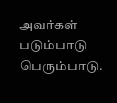அவர்கள் படும்பாடு பெரும்பாடு.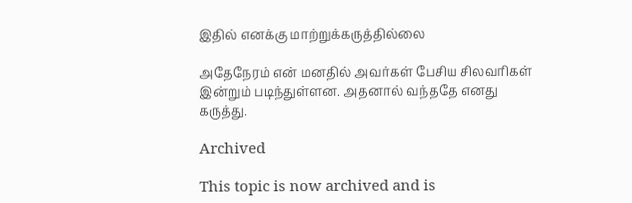இதில் எனக்கு மாற்றுக்கருத்தில்லை

அதேநேரம் என் மனதில் அவர்கள் பேசிய சிலவரிகள் இன்றும் படிந்துள்ளன. அதனால் வந்ததே எனது கருத்து.

Archived

This topic is now archived and is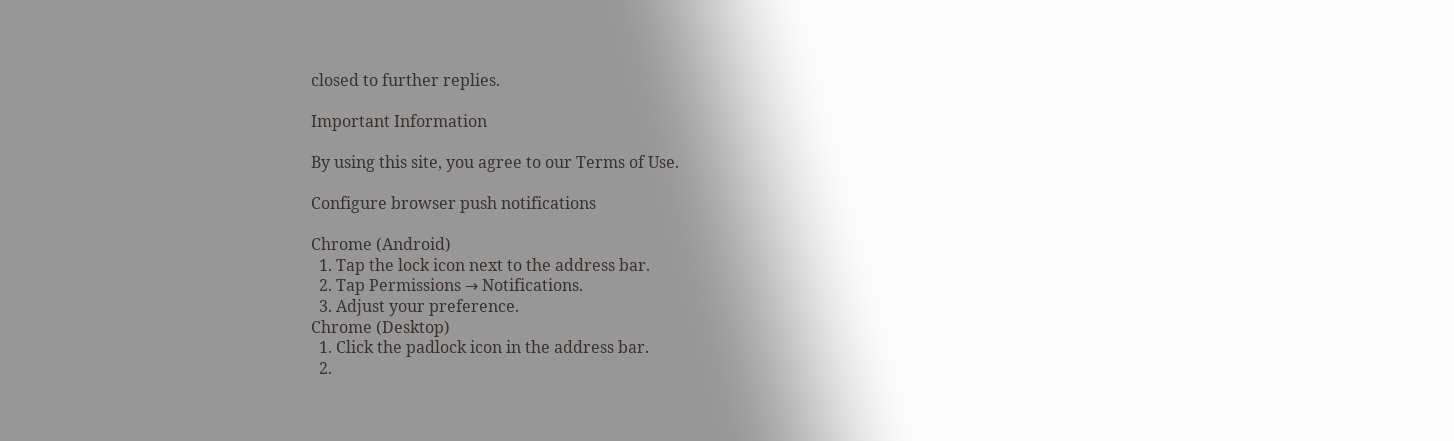closed to further replies.

Important Information

By using this site, you agree to our Terms of Use.

Configure browser push notifications

Chrome (Android)
  1. Tap the lock icon next to the address bar.
  2. Tap Permissions → Notifications.
  3. Adjust your preference.
Chrome (Desktop)
  1. Click the padlock icon in the address bar.
  2.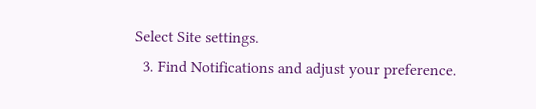Select Site settings.
  3. Find Notifications and adjust your preference.